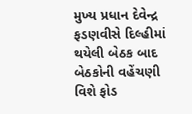મુખ્ય પ્રધાન દેવેન્દ્ર ફડણવીસે દિલ્હીમાં થયેલી બેઠક બાદ બેઠકોની વહેંચણી વિશે ફોડ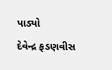પાડ્યો
દેવેન્દ્ર ફડણવીસ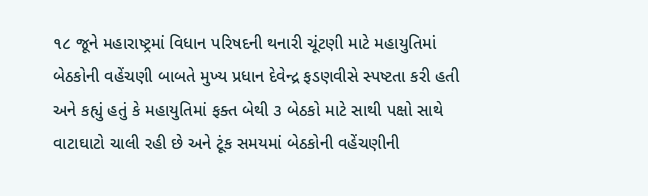૧૮ જૂને મહારાષ્ટ્રમાં વિધાન પરિષદની થનારી ચૂંટણી માટે મહાયુતિમાં બેઠકોની વહેંચણી બાબતે મુખ્ય પ્રધાન દેવેન્દ્ર ફડણવીસે સ્પષ્ટતા કરી હતી અને કહ્યું હતું કે મહાયુતિમાં ફક્ત બેથી ૩ બેઠકો માટે સાથી પક્ષો સાથે વાટાઘાટો ચાલી રહી છે અને ટૂંક સમયમાં બેઠકોની વહેંચણીની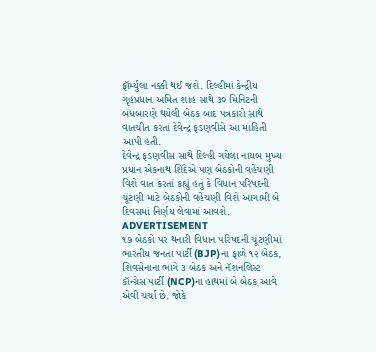ફૉર્મ્યુલા નક્કી થઈ જશે. દિલ્હીમાં કેન્દ્રીય ગૃહપ્રધાન અમિત શાહ સાથે ૩૦ મિનિટની બંધબારણે થયેલી બેઠક બાદ પત્રકારો સાથે વાતચીત કરતાં દેવેન્દ્ર ફડણવીસે આ માહિતી આપી હતી.
દેવેન્દ્ર ફડણવીસ સાથે દિલ્હી ગયેલા નાયબ મુખ્ય પ્રધાન એકનાથ શિંદેએ પણ બેઠકોની વહેંચણી વિશે વાત કરતાં કહ્યું હતું કે વિધાન પરિષદની ચૂંટણી માટે બેઠકોની વહેંચણી વિશે આગામી બે દિવસમાં નિર્ણય લેવામાં આવશે.
ADVERTISEMENT
૧૭ બેઠકો પર થનારી વિધાન પરિષદની ચૂંટણીમાં ભારતીય જનતા પાર્ટી (BJP)ના ફાળે ૧૨ બેઠક, શિવસેનાના ભાગે ૩ બેઠક અને નૅશનલિસ્ટ કૉન્ગ્રેસ પાર્ટી (NCP)ના હાથમાં બે બેઠક આવે એવી ચર્ચા છે. જોકે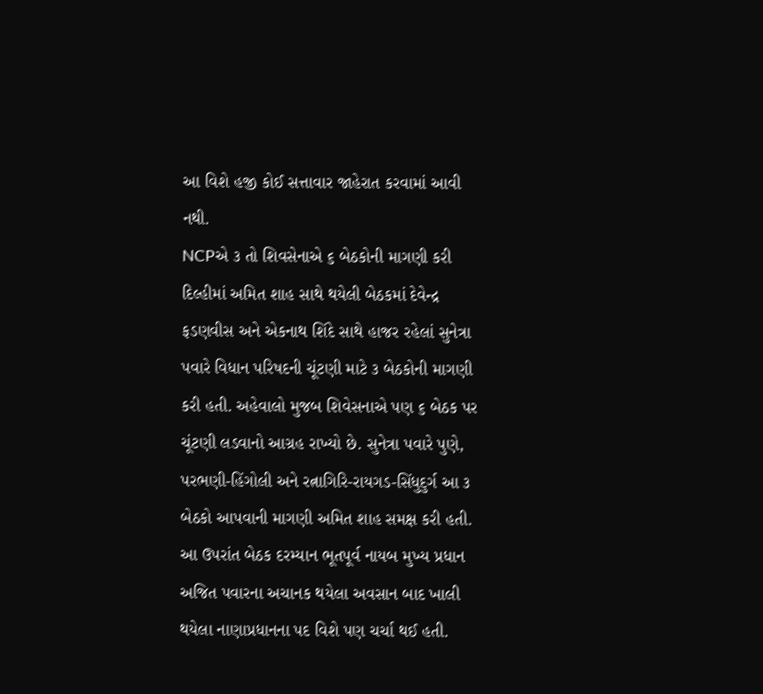આ વિશે હજી કોઈ સત્તાવાર જાહેરાત કરવામાં આવી નથી.
NCPએ ૩ તો શિવસેનાએ ૬ બેઠકોની માગણી કરી
દિલ્હીમાં અમિત શાહ સાથે થયેલી બેઠકમાં દેવેન્દ્ર ફડણવીસ અને એકનાથ શિંદે સાથે હાજર રહેલાં સુનેત્રા પવારે વિધાન પરિષદની ચૂંટણી માટે ૩ બેઠકોની માગણી કરી હતી. અહેવાલો મુજબ શિવેસનાએ પણ ૬ બેઠક પર ચૂંટણી લડવાનો આગ્રહ રાખ્યો છે. સુનેત્રા પવારે પુણે, પરભણી-હિંગોલી અને રત્નાગિરિ-રાયગડ-સિંધુદુર્ગ આ ૩ બેઠકો આપવાની માગણી અમિત શાહ સમક્ષ કરી હતી. આ ઉપરાંત બેઠક દરમ્યાન ભૂતપૂર્વ નાયબ મુખ્ય પ્રધાન અજિત પવારના અચાનક થયેલા અવસાન બાદ ખાલી થયેલા નાણાપ્રધાનના પદ વિશે પણ ચર્ચા થઈ હતી.